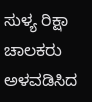ಸುಳ್ಯ ರಿಕ್ಷಾ ಚಾಲಕರು ಅಳವಡಿಸಿದ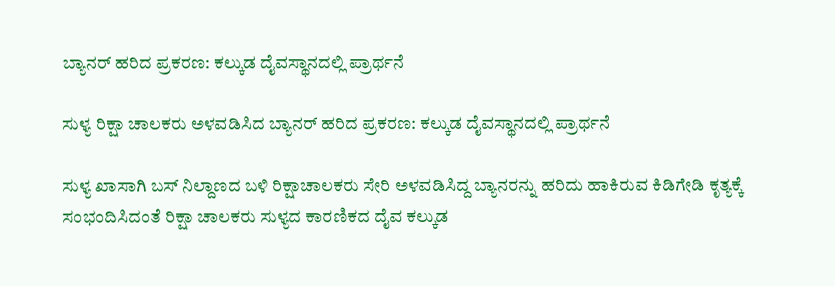ಬ್ಯಾನರ್ ಹರಿದ ಪ್ರಕರಣ: ಕಲ್ಕುಡ ದೈವಸ್ಥಾನದಲ್ಲಿ ಪ್ರಾರ್ಥನೆ

ಸುಳ್ಯ ರಿಕ್ಷಾ ಚಾಲಕರು ಅಳವಡಿಸಿದ ಬ್ಯಾನರ್ ಹರಿದ ಪ್ರಕರಣ: ಕಲ್ಕುಡ ದೈವಸ್ಥಾನದಲ್ಲಿ ಪ್ರಾರ್ಥನೆ

ಸುಳ್ಯ ಖಾಸಾಗಿ ಬಸ್ ನಿಲ್ದಾಣದ ಬಳಿ ರಿಕ್ಷಾಚಾಲಕರು ಸೇರಿ ಅಳವಡಿಸಿದ್ದ ಬ್ಯಾನರನ್ನು ಹರಿದು ಹಾಕಿರುವ ಕಿಡಿಗೇಡಿ ಕೃತ್ಯಕ್ಕೆ ಸಂಭಂದಿಸಿದಂತೆ ರಿಕ್ಷಾ ಚಾಲಕರು ಸುಳ್ಯದ ಕಾರಣಿಕದ ದೈವ ಕಲ್ಕುಡ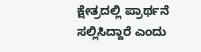ಕ್ಷೇತ್ರದಲ್ಲಿ ಪ್ರಾರ್ಥನೆ ಸಲ್ಲಿಸಿದ್ದಾರೆ ಎಂದು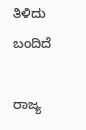ತಿಳಿದು ಬಂದಿದೆ

ರಾಜ್ಯ